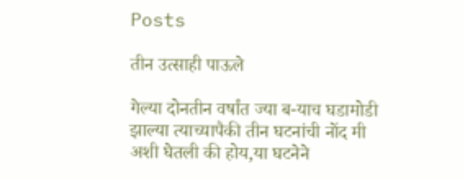Posts

तीन उत्साही पाऊले

गेल्या दोनतीन वर्षांत ज्या ब-याच घडामोडी झाल्या त्याच्यापैकी तीन घटनांची नोंद मी अशी घेतली की होय,या घटनेने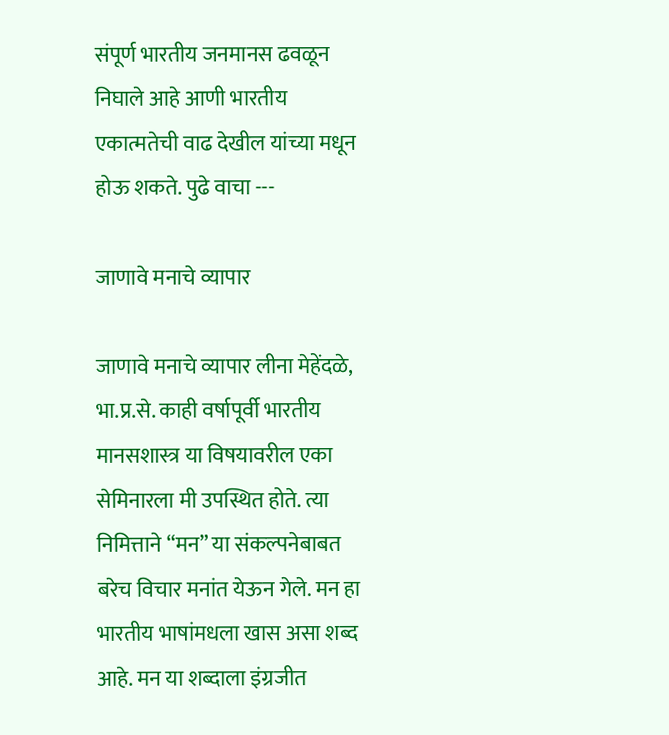संपूर्ण भारतीय जनमानस ढवळून निघाले आहे आणी भारतीय एकात्मतेची वाढ देखील यांच्या मधून होऊ शकते. पुढे वाचा ---

जाणावे मनाचे व्यापार

जाणावे मनाचे व्यापार लीना मेहेंदळे, भा.प्र.से. काही वर्षापूर्वी भारतीय मानसशास्त्र या विषयावरील एका सेमिनारला मी उपस्थित होते. त्या निमित्ताने “मन” या संकल्पनेबाबत बरेच विचार मनांत येऊन गेले. मन हा भारतीय भाषांमधला खास असा शब्द आहे. मन या शब्दाला इंग्रजीत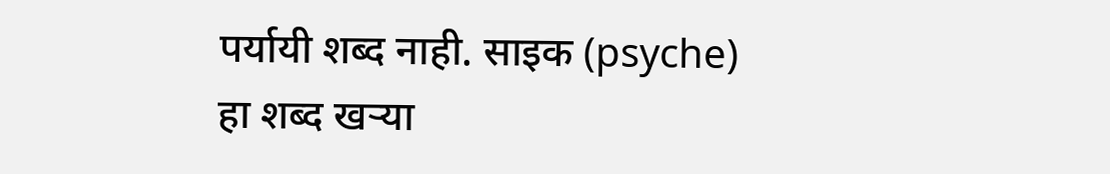पर्यायी शब्द नाही. साइक (psyche) हा शब्द खर्‍या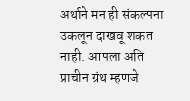अर्थाने मन ही संकल्पना उकलून दाखवू शकत नाही. आपला अति प्राचीन ग्रंथ म्हणजे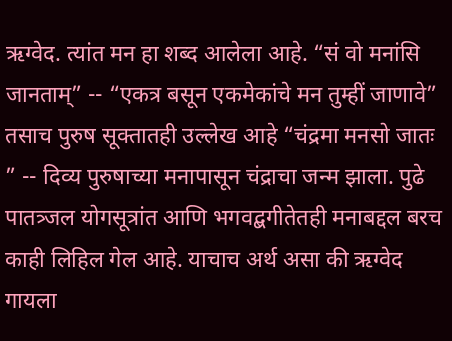ऋग्वेद. त्यांत मन हा शब्द आलेला आहे. “सं वो मनांसि जानताम्‌” -- “एकत्र बसून एकमेकांचे मन तुम्हीं जाणावे” तसाच पुरुष सूक्तातही उल्लेख आहे “चंद्रमा मनसो जातः ” -- दिव्य पुरुषाच्या मनापासून चंद्राचा जन्म झाला. पुढे पातत्र्जल योगसूत्रांत आणि भगवद्बगीतेतही मनाबद्दल बरच काही लिहिल गेल आहे. याचाच अर्थ असा की ऋग्वेद गायला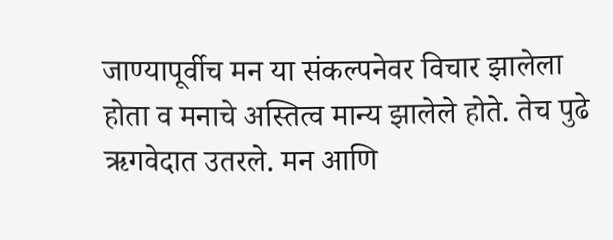जाण्यापूर्वीच मन या संकल्पनेवर विचार झालेला होता व मनाचे अस्तित्व मान्य झालेले होते. तेच पुढे ऋगवेदात उतरले. मन आणि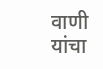वाणी यांचा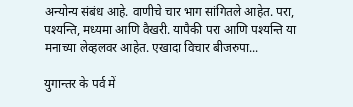अन्योन्य संबंध आहे. वाणीचे चार भाग सांगितले आहेत. परा, पश्यन्ति, मध्यमा आणि वैखरी. यापैकी परा आणि पश्यन्ति या मनाच्या लेव्हलवर आहेत. एखादा विचार बीजरुपा...

युगान्तर के पर्व में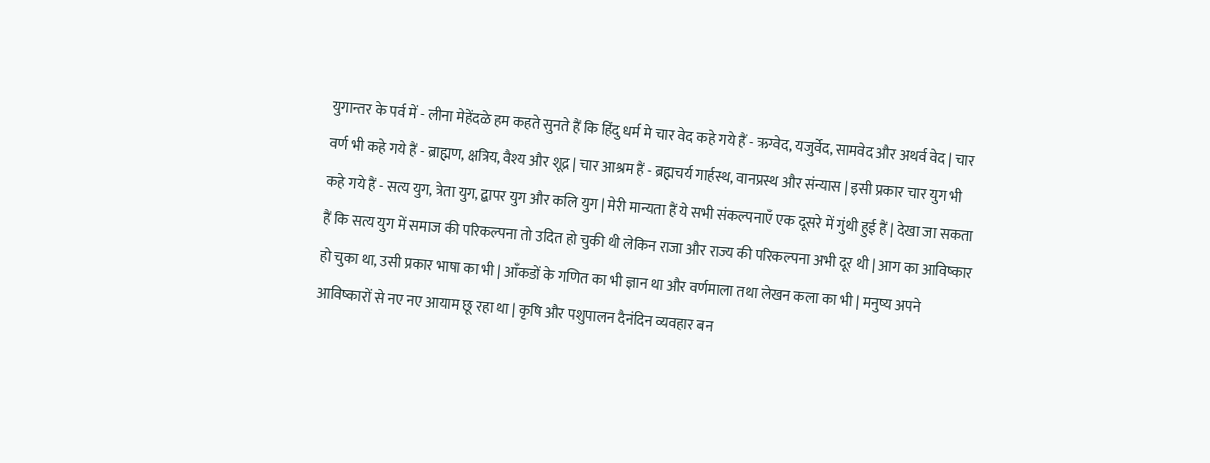युगान्तर के पर्व में - लीना मेहेंदळे हम कहते सुनते हैं कि हिंदु धर्म मे चार वेद कहे गये हैं - ऋग्वेद, यजुर्वेद, सामवेद और अथर्व वेद | चार वर्ण भी कहे गये हैं - ब्राह्मण, क्षत्रिय, वैश्य और शूद्र | चार आश्रम हैं - ब्रह्मचर्य गार्हस्थ, वानप्रस्थ और संन्यास | इसी प्रकार चार युग भी कहे गये हैं - सत्य युग, त्रेता युग, द्बापर युग और कलि युग | मेरी मान्यता हैं ये सभी संकल्पनाएँ एक दूसरे में गुंथी हुई हैं | देखा जा सकता हैं कि सत्य युग में समाज की परिकल्पना तो उदित हो चुकी थी लेकिन राजा और राज्य की परिकल्पना अभी दूर थी | आग का आविष्कार हो चुका था, उसी प्रकार भाषा का भी | आँकडों के गणित का भी ज्ञान था और वर्णमाला तथा लेखन कला का भी | मनुष्य अपने आविष्कारों से नए नए आयाम छू रहा था | कृषि और पशुपालन दैनंदिन व्यवहार बन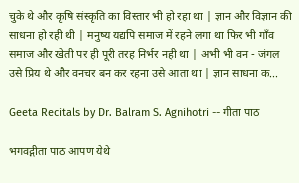चुके थे और कृषि संस्कृति का विस्तार भी हो रहा था | ज्ञान और विज्ञान की साधना हो रही थी | मनुष्य यद्यपि समाज में रहने लगा था फिर भी गाँव समाज और खेती पर ही पूरी तरह निर्भर नही था | अभी भी वन - जंगल उसे प्रिय थे और वनचर बन कर रहना उसे आता था | ज्ञान साधना क...

Geeta Recitals by Dr. Balram S. Agnihotri -- गीता पाठ

भगवद्गीता पाठ आपण येथे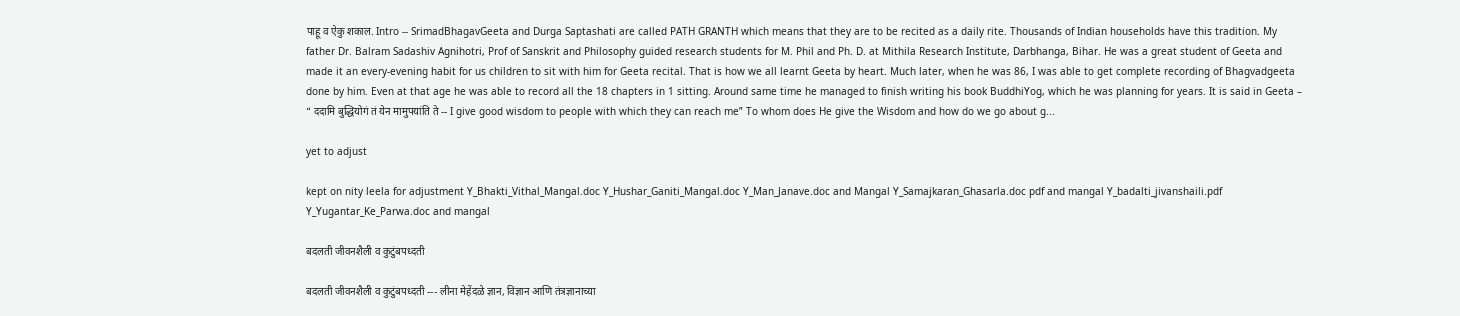पाहू व ऐकु शकाल. Intro -- SrimadBhagavGeeta and Durga Saptashati are called PATH GRANTH which means that they are to be recited as a daily rite. Thousands of Indian households have this tradition. My father Dr. Balram Sadashiv Agnihotri, Prof of Sanskrit and Philosophy guided research students for M. Phil and Ph. D. at Mithila Research Institute, Darbhanga, Bihar. He was a great student of Geeta and made it an every-evening habit for us children to sit with him for Geeta recital. That is how we all learnt Geeta by heart. Much later, when he was 86, I was able to get complete recording of Bhagvadgeeta done by him. Even at that age he was able to record all the 18 chapters in 1 sitting. Around same time he managed to finish writing his book BuddhiYog, which he was planning for years. It is said in Geeta – “ ददामि बुद्धियोगं तं येन मामुपयांति ते -- I give good wisdom to people with which they can reach me” To whom does He give the Wisdom and how do we go about g...

yet to adjust

kept on nity leela for adjustment Y_Bhakti_Vithal_Mangal.doc Y_Hushar_Ganiti_Mangal.doc Y_Man_Janave.doc and Mangal Y_Samajkaran_Ghasarla.doc pdf and mangal Y_badalti_jivanshaili.pdf Y_Yugantar_Ke_Parwa.doc and mangal

बदलती जीवनशैली व कुटुंबपध्दती

बदलती जीवनशैली व कुटुंबपध्दती --- लीना मेहेंदळे ज्ञान, विज्ञान आणि तंत्रज्ञानाच्या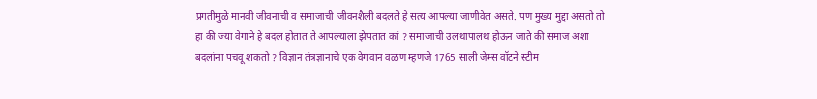प्रगतीमुळे मानवी जीवनाची व समाजाची जीवनशैली बदलते हे सत्य आपल्या जाणीवेत असते. पण मुख्य मुद्दा असतो तो हा की ज्या वेगाने हे बदल होतात ते आपल्याला झेपतात कां ? समाजाची उलथापालथ होऊन जाते की समाज अशा बदलांना पचवू शकतो ? विज्ञान तंत्रज्ञानाचे एक वेगवान वळण म्हणजे 1765 साली जेम्स वॉटने स्टीम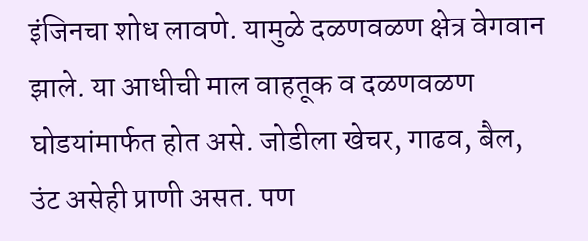इंजिनचा शोध लावणे. यामुळे दळणवळण क्षेत्र वेगवान झाले. या आधीची माल वाहतूक व दळणवळण घोडयांमार्फत होत असे. जोडीला खेचर, गाढव, बैल, उंट असेही प्राणी असत. पण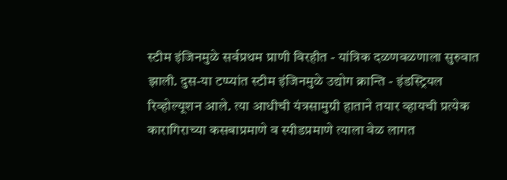स्टीम इंजिनमुळे सर्वप्रथम प्राणी विरहीत - यांत्रिक दळणवळणाला सुरुवात झाली. दुस-या टप्प्यांत स्टीम इंजिनमुळे उद्योग क्रान्ति - इंडस्ट्रियल रिव्होल्यूशन आले. त्या आधीची यंत्रसामुग्री हाताने तयार व्हायची प्रत्येक कारागिराच्या कसबाप्रमाणे व स्पीडप्रमाणे त्याला वेळ लागत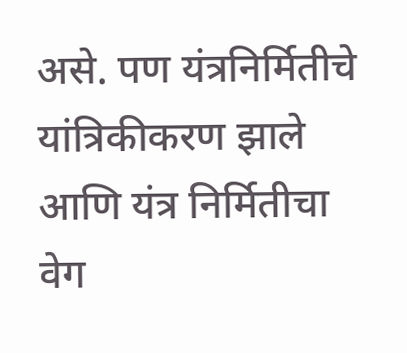असे. पण यंत्रनिर्मितीचे यांत्रिकीकरण झाले आणि यंत्र निर्मितीचा वेग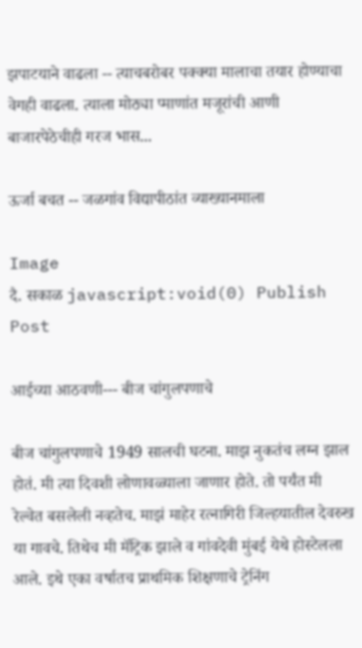झपाटयाने वाढला -- त्याचबरोबर पक्क्या मालाचा तयार होण्याचा वेगही वाढला. त्याला मोठ्या प्माणांत मजूरांची आणी बाजारपेठेचीही गरज भास...

ऊर्जा बचत -- जळगांव विद्यापीठांत व्याख्यानमाला

Image
दै. सकाळ javascript:void(0) Publish Post

आईच्या आठवणी--- बीज चांगुलपणाचे

बीज चांगुलपणाचे 1949 सालची घटना. माझ नुकतंच लग्न झाल होतं. मी त्या दिवशी लोणावळ्याला जाणार होते. तो पर्यंत मी रेल्वेत बसलेली नव्हतेच. माझं माहेर रत्नागिरी जिल्हयातील देवरुख या गावचे. तिथेच मी मॅट्रिक झाले व गांवदेवी मुंबई येथे होस्टेलला आले. इथे एका वर्षातच प्राथमिक शिक्षणाचे ट्रेनिंग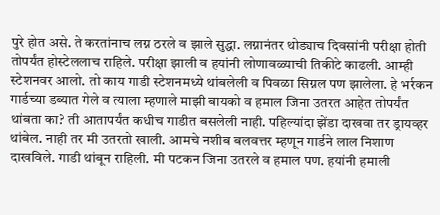पुरे होत असे. ते करतांनाच लग्न ठरले व झाले सुद्धा. लग्नानंतर थोड्याच दिवसांनी परीक्षा होती तोपर्यंत होस्टेललाच राहिले. परीक्षा झाली व हयांनी लोणावळ्याची तिकीटे काढली. आम्ही स्टेशनवर आलो. तो काय गाडी स्टेशनमध्ये थांबलेली व पिवळा सिग्नल पण झालेला. हे भर्रकन गार्डच्या डब्यात गेले व त्याला म्हणाले माझी बायको व हमाल जिना उतरत आहेत तोपर्यंत थांबता का? ती आतापर्यंत कधीच गाडीत बसलेली नाही. पहिल्यांदा झेंडा दाखवा तर ड्रायव्हर थांबेल. नाही तर मी उतरतो खाली. आमचे नशीब बलवत्तर म्हणून गार्डने लाल निशाण दाखविले. गाडी थांबून राहिली. मी पटकन जिना उतरले व हमाल पण. हयांनी हमाली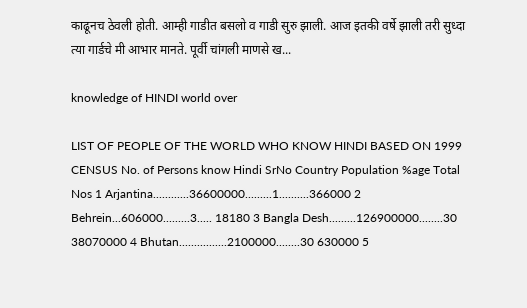काढूनच ठेवली होती. आम्ही गाडीत बसलो व गाडी सुरु झाली. आज इतकी वर्षे झाली तरी सुध्दा त्या गार्डचे मी आभार मानते. पूर्वी चांगली माणसे ख...

knowledge of HINDI world over

LIST OF PEOPLE OF THE WORLD WHO KNOW HINDI BASED ON 1999 CENSUS No. of Persons know Hindi SrNo Country Population %age Total Nos 1 Arjantina............36600000.........1..........366000 2 Behrein...606000.........3..... 18180 3 Bangla Desh.........126900000........30 38070000 4 Bhutan................2100000........30 630000 5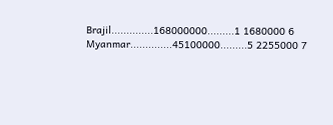Brajil..............168000000.........1 1680000 6 Myanmar..............45100000.........5 2255000 7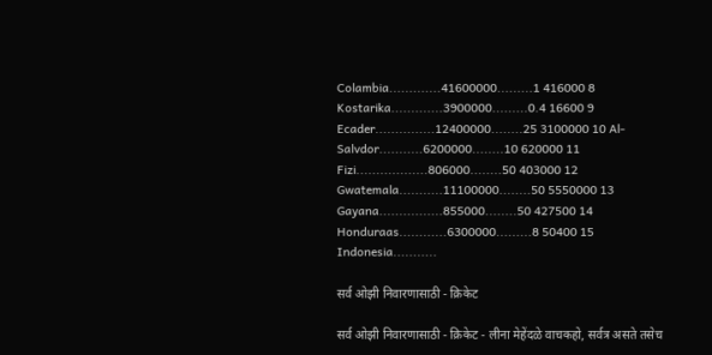Colambia.............41600000.........1 416000 8 Kostarika.............3900000.........0.4 16600 9 Ecader...............12400000........25 3100000 10 Al-Salvdor...........6200000........10 620000 11 Fizi..................806000........50 403000 12 Gwatemala...........11100000........50 5550000 13 Gayana................855000........50 427500 14 Honduraas............6300000.........8 50400 15 Indonesia...........

सर्व ओझी निवारणासाठी - क्रिकेट

सर्व ओझी निवारणासाठी - क्रिकेट - लीना मेहेंदळे वाचकहो, सर्वत्र असते तसेच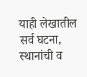याही लेखातील सर्व घटना, स्थानांची व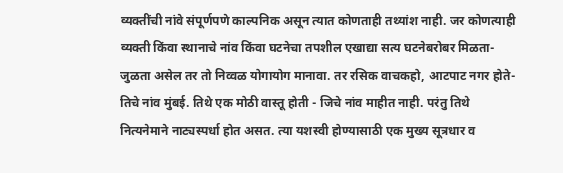व्यक्तींची नांवे संपूर्णपणे काल्पनिक असून त्यात कोणताही तथ्यांश नाही. जर कोणत्याही व्यक्ती किंवा स्थानाचे नांव किंवा घटनेचा तपशील एखाद्या सत्य घटनेबरोबर मिळता-जुळता असेल तर तो निव्वळ योगायोग मानावा. तर रसिक वाचकहो, आटपाट नगर होते- तिचे नांव मुंबई. तिथे एक मोठी वास्तू होती - जिचे नांव माहीत नाही. परंतु तिथे नित्यनेमाने नाट्यस्पर्धा होत असत. त्या यशस्वी होण्यासाठी एक मुख्य सूत्रधार व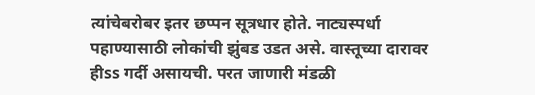त्यांचेबरोबर इतर छप्पन सूत्रधार होते. नाट्यस्पर्धा पहाण्यासाठी लोकांची झुंबड उडत असे. वास्तूच्या दारावर हीss गर्दी असायची. परत जाणारी मंडळी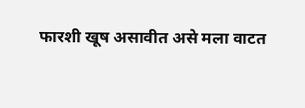फारशी खूष असावीत असे मला वाटत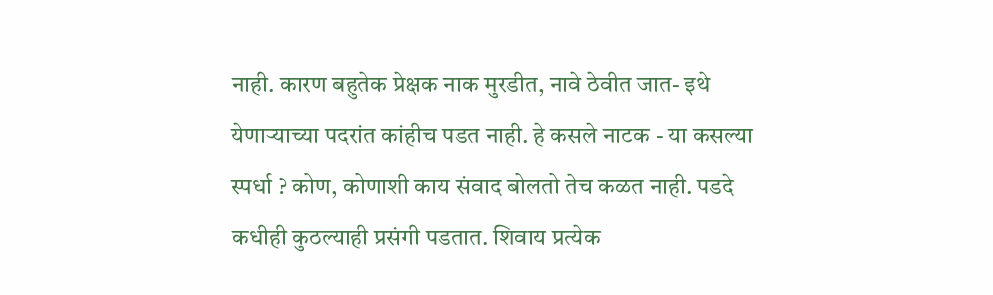नाही. कारण बहुतेक प्रेक्षक नाक मुरडीत, नावे ठेवीत जात- इथे येणार्‍याच्या पदरांत कांहीच पडत नाही. हे कसले नाटक - या कसल्या स्पर्धा ? कोण, कोणाशी काय संवाद बोलतो तेच कळत नाही. पडदे कधीही कुठल्याही प्रसंगी पडतात. शिवाय प्रत्येक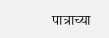पात्राच्या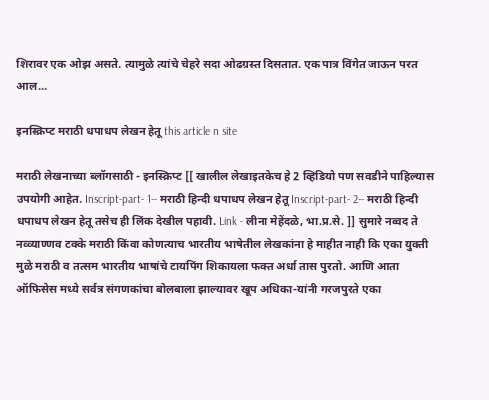शिरावर एक ओझ असते. त्यामुळे त्यांचे चेहरे सदा ओढग्रस्त दिसतात. एक पात्र विंगेत जाऊन परत आल...

इनस्क्रिप्ट मराठी धपाधप लेखन हेतू this article n site

मराठी लेखनाच्या ब्लॉगसाठी - इनस्क्रिप्ट [[ खालील लेखाइतकेच हे 2 व्हिडियो पण सवडीने पाहिल्यास उपयोगी आहेत. Inscript-part- 1-- मराठी हिन्दी धपाधप लेखन हेतू Inscript-part- 2-- मराठी हिन्दी धपाधप लेखन हेतू तसेच ही लिंक देखील पहावी. Link - लीना मेहेंदळे, भा.प्र.से. ]] सुमारे नव्वद ते नव्व्याण्णव टक्के मराठी किंवा कोणत्याच भारतीय भाषेतील लेखकांना हे माहीत नाही कि एका युक्ती मुळे मराठी व तत्सम भारतीय भाषांचे टायपिंग शिकायला फक्त अर्धा तास पुरतो. आणि आता ऑफिसेस मध्ये सर्वत्र संगणकांचा बोलबाला झाल्यावर खूप अधिका-यांनी गरजपुरते एका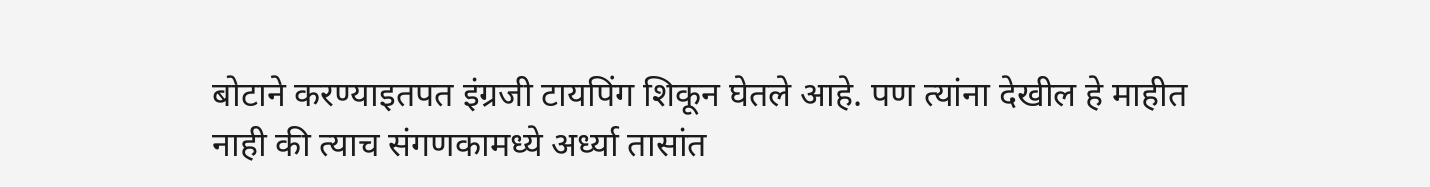बोटाने करण्याइतपत इंग्रजी टायपिंग शिकून घेतले आहे. पण त्यांना देखील हे माहीत नाही की त्याच संगणकामध्ये अर्ध्या तासांत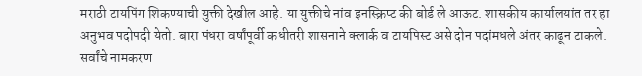मराठी टायपिंग शिकण्याची युक्ती देखील आहे. या युक्तीचे नांव इनस्क्रिप्ट की बोर्ड ले आऊट. शासकीय कार्यालयांत तर हा अनुभव पदोपदी येतो. बारा पंधरा वर्षांपूर्वी कधीतरी शासनाने क्लार्क व टायपिस्ट असे दोन पदांमधले अंतर काढून टाकले. सर्वांचे नामकरण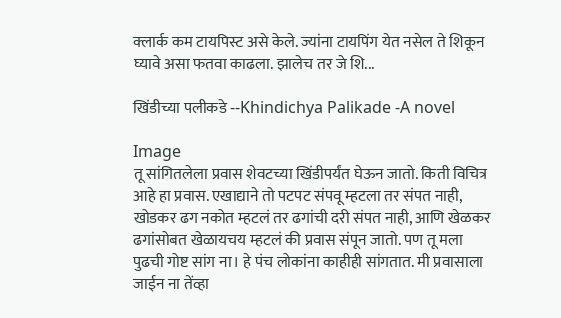क्लार्क कम टायपिस्ट असे केले. ज्यांना टायपिंग येत नसेल ते शिकून घ्यावे असा फतवा काढला. झालेच तर जे शि...

खिंडीच्या पलीकडे --Khindichya Palikade -A novel

Image
तू सांगितलेला प्रवास शेवटच्या खिंडीपर्यंत घेऊन जातो. किती विचित्र आहे हा प्रवास. एखाद्याने तो पटपट संपवू म्हटला तर संपत नाही, खोडकर ढग नकोत म्हटलं तर ढगांची दरी संपत नाही, आणि खेळकर ढगांसोबत खेळायचय म्हटलं की प्रवास संपून जातो. पण तू मला पुढची गोष्ट सांग ना। हे पंच लोकांना काहीही सांगतात. मी प्रवासाला जाईन ना तेंव्हा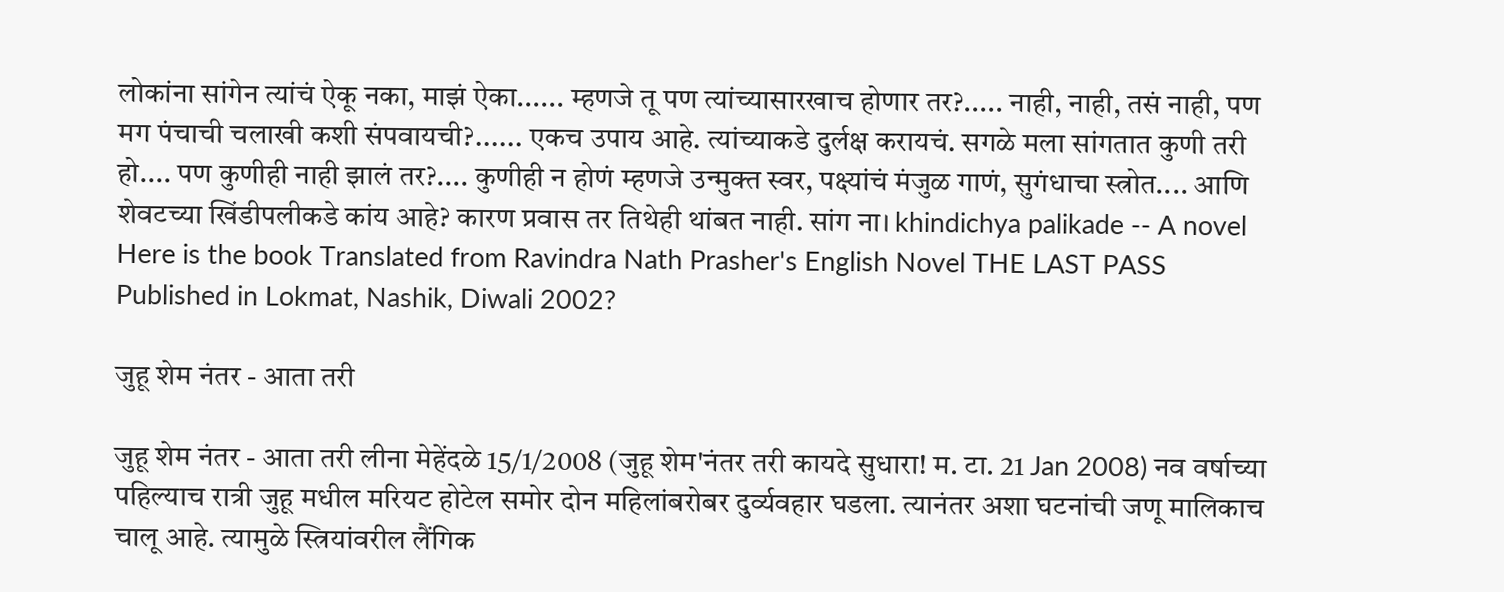लोकांना सांगेन त्यांचं ऐकू नका, माझं ऐका...... म्हणजे तू पण त्यांच्यासारखाच होणार तर?..... नाही, नाही, तसं नाही, पण मग पंचाची चलाखी कशी संपवायची?...... एकच उपाय आहे. त्यांच्याकडे दुर्लक्ष करायचं. सगळे मला सांगतात कुणी तरी हो.... पण कुणीही नाही झालं तर?.... कुणीही न होणं म्हणजे उन्मुक्त स्वर, पक्ष्यांचं मंजुळ गाणं, सुगंधाचा स्त्रोत.... आणि शेवटच्या खिंडीपलीकडे कांय आहे? कारण प्रवास तर तिथेही थांबत नाही. सांग ना। khindichya palikade -- A novel Here is the book Translated from Ravindra Nath Prasher's English Novel THE LAST PASS Published in Lokmat, Nashik, Diwali 2002?

जुहू शेम नंतर - आता तरी

जुहू शेम नंतर - आता तरी लीना मेहेंदळे 15/1/2008 (जुहू शेम'नंतर तरी कायदे सुधारा! म. टा. 21 Jan 2008) नव वर्षाच्या पहिल्याच रात्री जुहू मधील मरियट होटेल समोर दोन महिलांबरोबर दुर्व्यवहार घडला. त्यानंतर अशा घटनांची जणू मालिकाच चालू आहे. त्यामुळे स्त्रियांवरील लैंगिक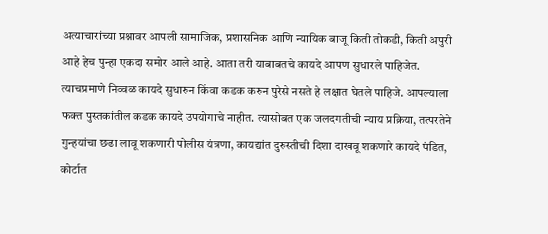अत्याचारांच्या प्रश्नावर आपली सामाजिक, प्रशासनिक आणि न्यायिक बाजू किती तोकडी, किती अपुरी आहे हेच पुन्हा एकदा समोर आले आहे. आता तरी याबाबतचे कायदे आपण सुधारले पाहिजेत. त्याचप्रमाणे निव्वळ कायदे सुधारुन किंवा कडक करुन पुरेसे नसते हे लक्षात घेतले पाहिजे. आपल्याला फक्त पुस्तकांतील कडक कायदे उपयोगाचे नाहीत. त्यासोबत एक जलदगतीची न्याय प्रक्रिया, तत्परतेने गुन्हयांचा छढा लावू शकणारी पोलीस यंत्रणा, कायद्यांत दुरुस्तीची दिशा दाखवू शकणारे कायदे पंडित, कोर्टात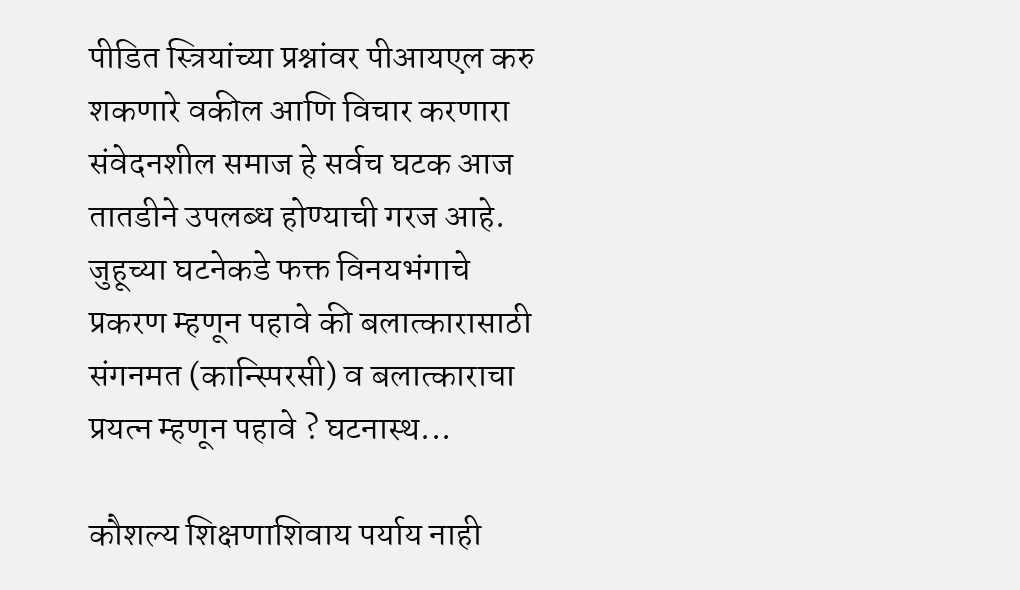पीडित स्त्रियांच्या प्रश्नांवर पीआयएल करु शकणारे वकील आणि विचार करणारा संवेदनशील समाज हे सर्वच घटक आज तातडीने उपलब्ध होण्याची गरज आहे. जुहूच्या घटनेकडे फक्त विनयभंगाचे प्रकरण म्हणून पहावे की बलात्कारासाठी संगनमत (कान्स्पिरसी) व बलात्काराचा प्रयत्न म्हणून पहावे ? घटनास्थ...

कौशल्य शिक्षणाशिवाय पर्याय नाही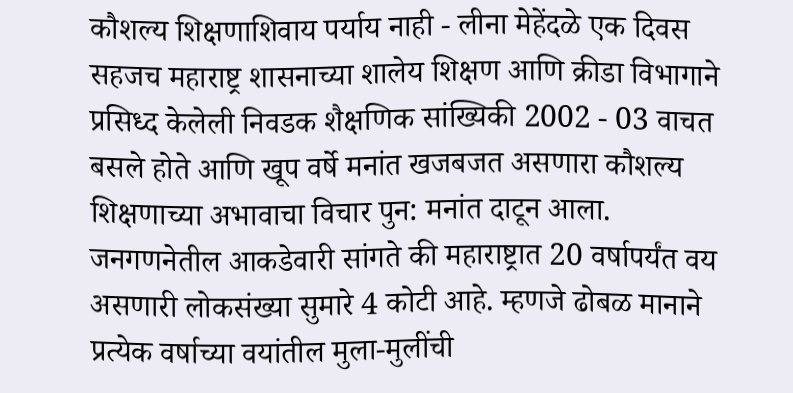कौशल्य शिक्षणाशिवाय पर्याय नाही - लीना मेहेंदळे एक दिवस सहजच महाराष्ट्र शासनाच्या शालेय शिक्षण आणि क्रीडा विभागाने प्रसिध्द केलेली निवडक शैक्षणिक सांख्यिकी 2002 - 03 वाचत बसले होते आणि खूप वर्षे मनांत खजबजत असणारा कौशल्य शिक्षणाच्या अभावाचा विचार पुन: मनांत दाटून आला. जनगणनेतील आकडेवारी सांगते की महाराष्ट्रात 20 वर्षापर्यंत वय असणारी लोकसंख्या सुमारे 4 कोटी आहे. म्हणजे ढोबळ मानाने प्रत्येक वर्षाच्या वयांतील मुला-मुलींची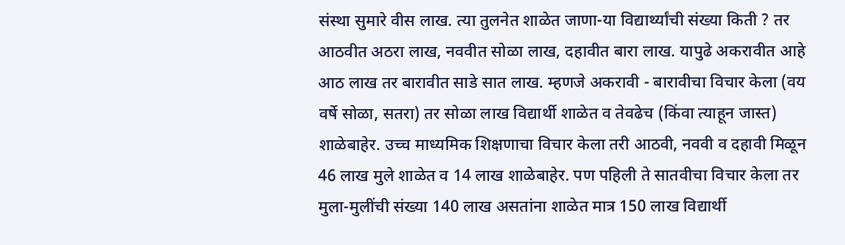संस्था सुमारे वीस लाख. त्या तुलनेत शाळेत जाणा-या विद्यार्थ्यांची संख्या किती ? तर आठवीत अठरा लाख, नववीत सोळा लाख, दहावीत बारा लाख. यापुढे अकरावीत आहे आठ लाख तर बारावीत साडे सात लाख. म्हणजे अकरावी - बारावीचा विचार केला (वय वर्षे सोळा, सतरा) तर सोळा लाख विद्यार्थी शाळेत व तेवढेच (किंवा त्याहून जास्त) शाळेबाहेर. उच्च माध्यमिक शिक्षणाचा विचार केला तरी आठवी, नववी व दहावी मिळून 46 लाख मुले शाळेत व 14 लाख शाळेबाहेर. पण पहिली ते सातवीचा विचार केला तर मुला-मुलींची संख्या 140 लाख असतांना शाळेत मात्र 150 लाख विद्यार्थी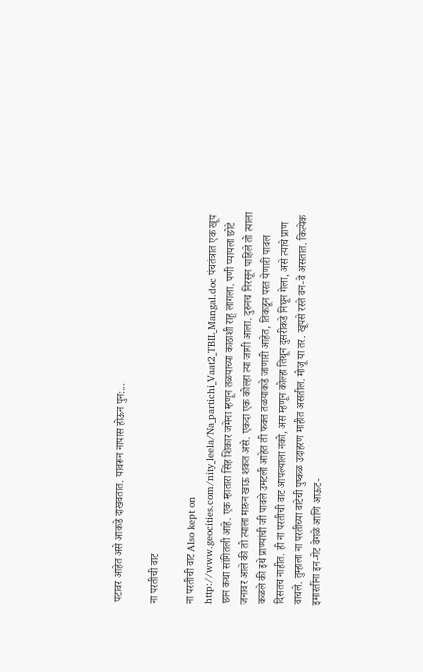पटावर आहेत असे आकडे दाखवतात. यावरून नापास होऊन पुन:...

ना परतीची वाट

ना परतीची वाट Also kept on http://www.geocities.com/nity_leela/Na_partichi_Vaat2_TBIL_Mangal.doc पंचतंत्रात एक खूप छान कथा सांगितली आहे. एक म्हातारा सिंह शिकार जमेना म्हणून तळयाच्या काठाशी राहू लागला. पणी प्यायला छोटे जनावर आले की तो त्याला मारुन खाऊ शकत असे. एकदा एक कोल्हा त्या जागी आला. दुरुनच निरसून पाहिले तो त्याला कळले की इथे प्राण्यांची जी पावले उमटली आहेत ती फक्त तळयाकडे जाणारी आहेत, तिकडून परत येणारी पावल दिसतच नाहीत. ही ना परतीची वाट आपल्याला नको, अस म्हणून कोल्हा तिथून दुसरीकडे निघून गेला, असे त्याचे प्राण वाचले. तुम्हाला ना परतीच्या वाटेची पुष्कळ उदाहरण माहीत असतील. मोजू या तर. खूपसे रस्ते वन-वे असतात. कित्येक इमारतींना इन-गेट वेगळे आणि आऊट-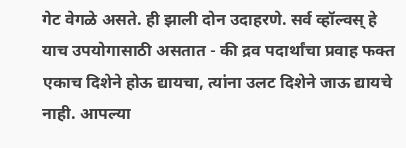गेट वेगळे असते. ही झाली दोन उदाहरणे. सर्व व्हॉल्वस्‌ हे याच उपयोगासाठी असतात - की द्रव पदार्थांचा प्रवाह फक्त एकाच दिशेने होऊ द्यायचा, त्यांना उलट दिशेने जाऊ द्यायचे नाही. आपल्या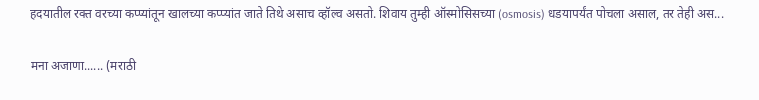हदयातील रक्त वरच्या कप्प्यांतून खालच्या कप्प्यांत जाते तिथे असाच व्हॉल्व असतो. शिवाय तुम्ही ऑस्मोसिसच्या (osmosis) धडयापर्यंत पोचला असाल, तर तेही अस...

मना अजाणा...... (मराठी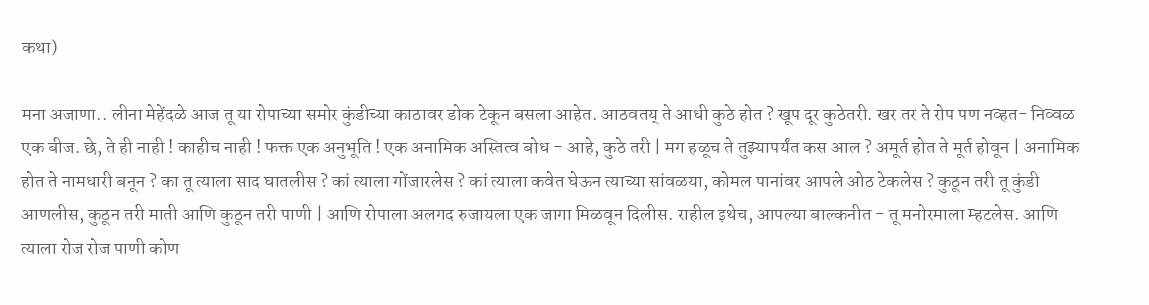कथा)

मना अजाणा.. लीना मेहेंदळे आज तू या रोपाच्या समोर कुंडीच्या काठावर डोक टेकून बसला आहेत. आठवतय्‌ ते आधी कुठे होत ? खूप दूर कुठेतरी. खर तर ते रोप पण नव्हत- निव्वळ एक बीज. छे, ते ही नाही ! काहीच नाही ! फक्त एक अनुभूति ! एक अनामिक अस्तित्व बोध - आहे, कुठे तरी | मग हळूच ते तुझ्यापर्यंत कस आल ? अमूर्त होत ते मूर्त होवून | अनामिक होत ते नामधारी बनून ? का तू त्याला साद घातलीस ? कां त्याला गोंजारलेस ? कां त्याला कवेत घेऊन त्याच्या सांवळया, कोमल पानांवर आपले ओठ टेकलेस ? कुठून तरी तू कुंडी आणलीस, कुठून तरी माती आणि कुठून तरी पाणी | आणि रोपाला अलगद रुजायला एक जागा मिळवून दिलीस. राहील इथेच, आपल्या बाल्कनीत - तू मनोरमाला म्हटलेस. आणि त्याला रोज रोज पाणी कोण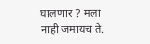घालणार ? मला नाही जमायच ते.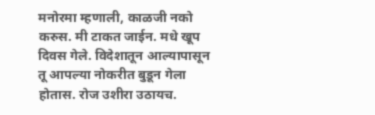मनोरमा म्हणाली, काळजी नको करुस. मी टाकत जाईन. मधे खूप दिवस गेले. विदेशातून आल्यापासून तू आपल्या नोकरीत बुडून गेला होतास. रोज उशीरा उठायच.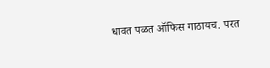धावत पळत ऑफिस गाठायच. परत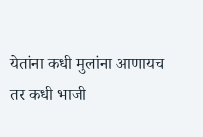येतांना कधी मुलांना आणायच तर कधी भाजी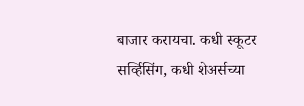बाजार करायचा. कधी स्कूटर सर्व्हिसिंग, कधी शेअर्सच्या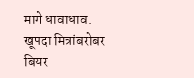मागे धावाधाव. खूपदा मित्रांबरोबर बियर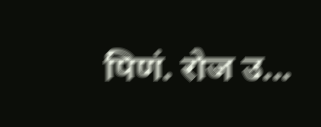पिणं. रोज उ...